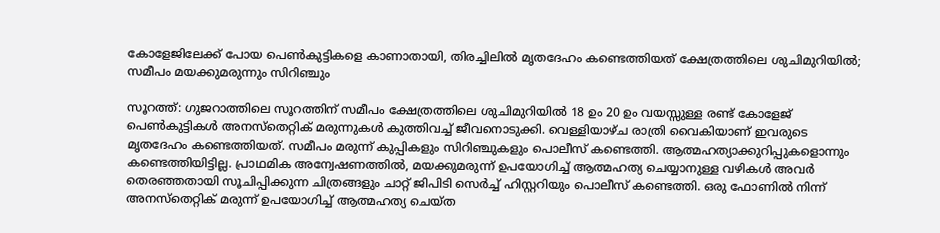കോളേജിലേക്ക് പോയ പെൺകുട്ടികളെ കാണാതായി, തിരച്ചിലിൽ മൃതദേഹം കണ്ടെത്തിയത് ക്ഷേത്രത്തിലെ ശുചിമുറിയിൽ; സമീപം മയക്കുമരുന്നും സിറിഞ്ചും

സൂറത്ത്: ഗുജറാത്തിലെ സൂറത്തിന് സമീപം ക്ഷേത്രത്തിലെ ശുചിമുറിയിൽ 18 ഉം 20 ഉം വയസ്സുള്ള രണ്ട് കോളേജ് പെൺകുട്ടികൾ അനസ്തെറ്റിക് മരുന്നുകൾ കുത്തിവച്ച് ജീവനൊടുക്കി. വെള്ളിയാഴ്ച രാത്രി വൈകിയാണ് ഇവരുടെ മൃതദേഹം കണ്ടെത്തിയത്. സമീപം മരുന്ന് കുപ്പികളും സിറിഞ്ചുകളും പൊലീസ് കണ്ടെത്തി. ആത്മഹത്യാക്കുറിപ്പുകളൊന്നും കണ്ടെത്തിയിട്ടില്ല. പ്രാഥമിക അന്വേഷണത്തിൽ, മയക്കുമരുന്ന് ഉപയോഗിച്ച് ആത്മഹത്യ ചെയ്യാനുള്ള വഴികൾ അവർ തെരഞ്ഞതായി സൂചിപ്പിക്കുന്ന ചിത്രങ്ങളും ചാറ്റ് ജിപിടി സെർച്ച് ഹിസ്റ്ററിയും പൊലീസ് കണ്ടെത്തി. ഒരു ഫോണിൽ നിന്ന് അനസ്തെറ്റിക് മരുന്ന് ഉപയോഗിച്ച് ആത്മഹത്യ ചെയ്ത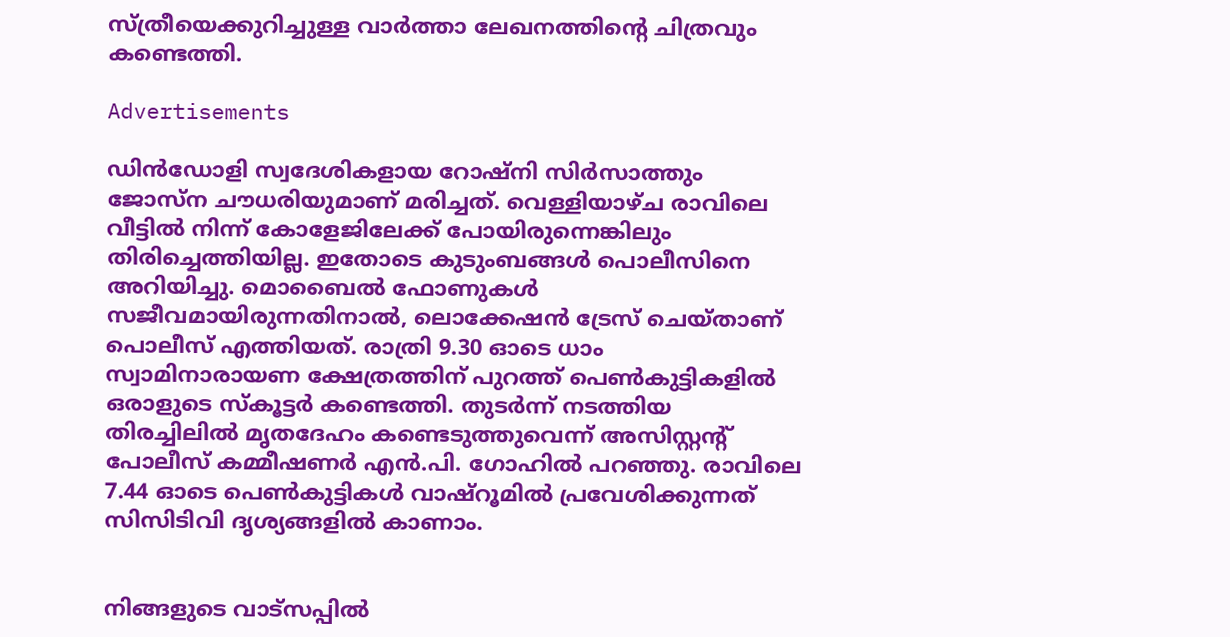സ്ത്രീയെക്കുറിച്ചുള്ള വാർത്താ ലേഖനത്തിന്റെ ചിത്രവും കണ്ടെത്തി.

Advertisements

ഡിൻഡോളി സ്വദേശികളായ റോഷ്‌നി സിർസാത്തും ജോസ്‌ന ചൗധരിയുമാണ് മരിച്ചത്. വെള്ളിയാഴ്ച രാവിലെ വീട്ടിൽ നിന്ന് കോളേജിലേക്ക് പോയിരുന്നെങ്കിലും തിരിച്ചെത്തിയില്ല. ഇതോടെ കുടുംബങ്ങൾ പൊലീസിനെ അറിയിച്ചു. മൊബൈൽ ഫോണുകൾ സജീവമായിരുന്നതിനാൽ, ലൊക്കേഷൻ ട്രേസ് ചെയ്താണ് പൊലീസ് എത്തിയത്. രാത്രി 9.30 ഓടെ ധാം സ്വാമിനാരായണ ക്ഷേത്രത്തിന് പുറത്ത് പെൺകുട്ടികളിൽ ഒരാളുടെ സ്‌കൂട്ടർ കണ്ടെത്തി. തുടർന്ന് നടത്തിയ തിരച്ചിലിൽ മൃതദേഹം കണ്ടെടുത്തുവെന്ന് അസിസ്റ്റന്റ് പോലീസ് കമ്മീഷണർ എൻ.പി. ഗോഹിൽ പറഞ്ഞു. രാവിലെ 7.44 ഓടെ പെൺകുട്ടികൾ വാഷ്‌റൂമിൽ പ്രവേശിക്കുന്നത് സിസിടിവി ദൃശ്യങ്ങളിൽ കാണാം.


നിങ്ങളുടെ വാട്സപ്പിൽ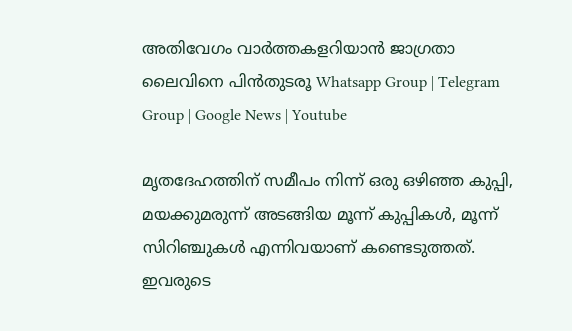അതിവേഗം വാർത്തകളറിയാൻ ജാഗ്രതാ ലൈവിനെ പിൻതുടരൂ Whatsapp Group | Telegram Group | Google News | Youtube

മൃതദേഹത്തിന് സമീപം നിന്ന് ഒരു ഒഴിഞ്ഞ കുപ്പി, മയക്കുമരുന്ന് അടങ്ങിയ മൂന്ന് കുപ്പികൾ, മൂന്ന് സിറിഞ്ചുകൾ എന്നിവയാണ് കണ്ടെടുത്തത്. ഇവരുടെ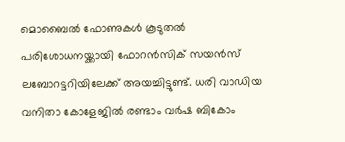മൊബൈൽ ഫോണുകൾ കൂടുതൽ പരിശോധനയ്ക്കായി ഫോറൻസിക് സയൻസ് ലബോറട്ടറിയിലേക്ക് അയച്ചിട്ടുണ്ട്. ധരി വാഡിയ വനിതാ കോളേജിൽ രണ്ടാം വർഷ ബികോം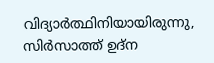വിദ്യാർത്ഥിനിയായിരുന്നു, സിർസാത്ത് ഉദ്‌ന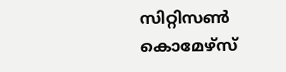സിറ്റിസൺ കൊമേഴ്‌സ്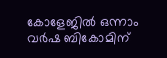കോളേജിൽ ഒന്നാം വർഷ ബികോമിന്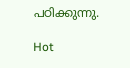പഠിക്കുന്നു.

Hot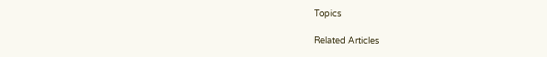Topics

Related Articles